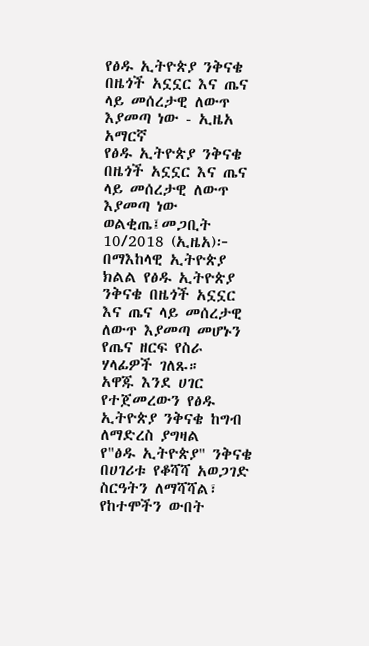የፅዱ ኢትዮጵያ ንቅናቄ በዜጎች አኗኗር እና ጤና ላይ መሰረታዊ ለውጥ እያመጣ ነው - ኢዜአ አማርኛ
የፅዱ ኢትዮጵያ ንቅናቄ በዜጎች አኗኗር እና ጤና ላይ መሰረታዊ ለውጥ እያመጣ ነው
ወልቂጤ፤መጋቢት 10/2018 (ኢዜአ)፦ በማእከላዊ ኢትዮጵያ ክልል የፅዱ ኢትዮጵያ ንቅናቄ በዜጎች አኗኗር እና ጤና ላይ መሰረታዊ ለውጥ እያመጣ መሆኑን የጤና ዘርፍ የስራ ሃላፊዎች ገለጹ።
አዋጁ እንደ ሀገር የተጀመረውን የፅዱ ኢትዮጵያ ንቅናቄ ከግብ ለማድረስ ያግዛል
የ"ፅዱ ኢትዮጵያ" ንቅናቄ በሀገሪቱ የቆሻሻ አወጋገድ ስርዓትን ለማሻሻል፣ የከተሞችን ውበት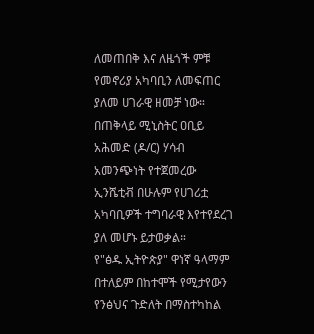ለመጠበቅ እና ለዜጎች ምቹ የመኖሪያ አካባቢን ለመፍጠር ያለመ ሀገራዊ ዘመቻ ነው።
በጠቅላይ ሚኒስትር ዐቢይ አሕመድ (ዶ/ር) ሃሳብ አመንጭነት የተጀመረው ኢንሼቲቭ በሁሉም የሀገሪቷ አካባቢዎች ተግባራዊ እየተየደረገ ያለ መሆኑ ይታወቃል።
የ"ፅዱ ኢትዮጵያ" ዋነኛ ዓላማም በተለይም በከተሞች የሚታየውን የንፅህና ጉድለት በማስተካከል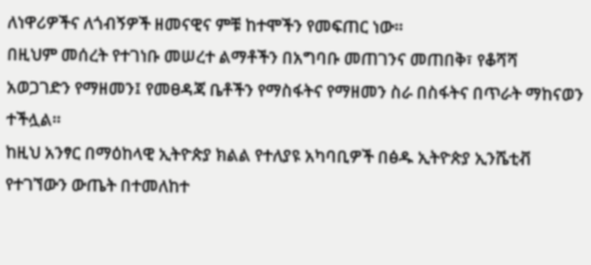ለነዋሪዎችና ለጎብኝዎች ዘመናዊና ምቹ ከተሞችን የመፍጠር ነው።
በዚህም መሰረት የተገነቡ መሠረተ ልማቶችን በአግባቡ መጠገንና መጠበቅ፣ የቆሻሻ አወጋገድን የማዘመን፤ የመፀዳጃ ቤቶችን የማስፋትና የማዘመን ስራ በስፋትና በጥራት ማከናወን ተችሏል።
ከዚህ አንፃር በማዕከላዊ ኢትዮጵያ ክልል የተለያዩ አካባቢዎች በፅዱ ኢትዮጵያ ኢንሼቲቭ የተገኘውን ውጤት በተመለከተ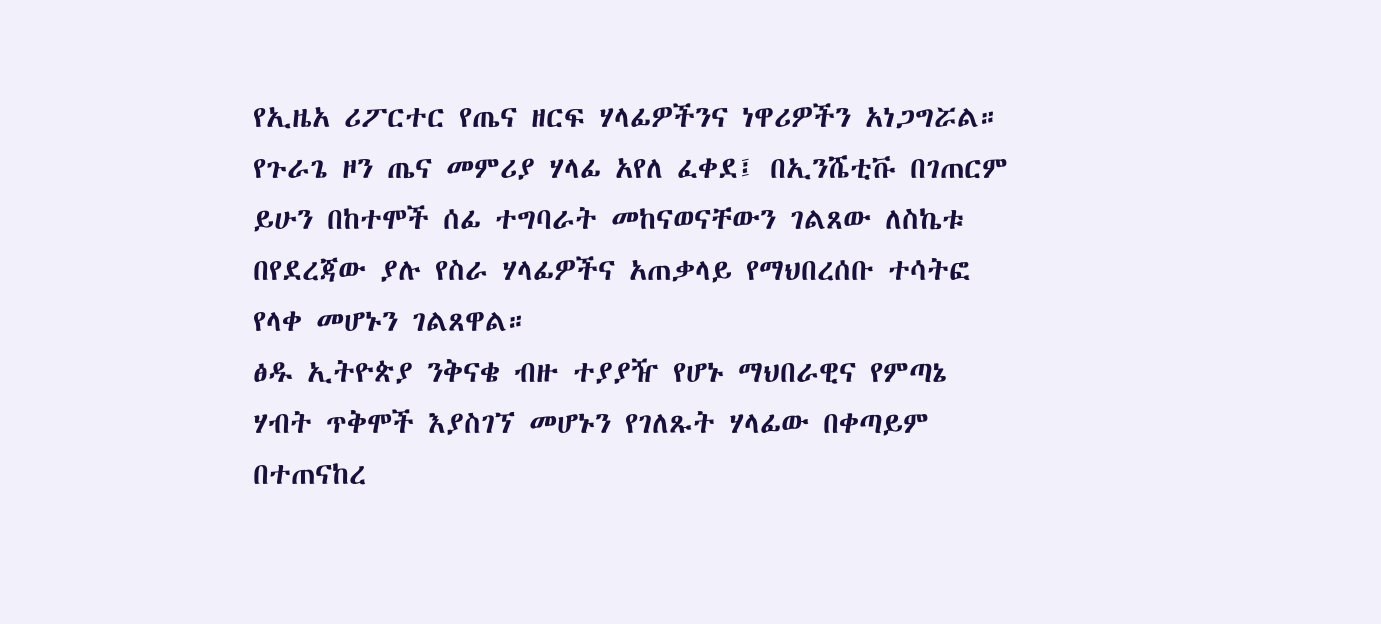የኢዜአ ሪፖርተር የጤና ዘርፍ ሃላፊዎችንና ነዋሪዎችን አነጋግሯል።
የጉራጌ ዞን ጤና መምሪያ ሃላፊ አየለ ፈቀደ፤ በኢንሼቲቩ በገጠርም ይሁን በከተሞች ሰፊ ተግባራት መከናወናቸውን ገልጸው ለስኬቱ በየደረጃው ያሉ የስራ ሃላፊዎችና አጠቃላይ የማህበረሰቡ ተሳትፎ የላቀ መሆኑን ገልጸዋል።
ፅዱ ኢትዮጵያ ንቅናቄ ብዙ ተያያዥ የሆኑ ማህበራዊና የምጣኔ ሃብት ጥቅሞች እያስገኘ መሆኑን የገለጹት ሃላፊው በቀጣይም በተጠናከረ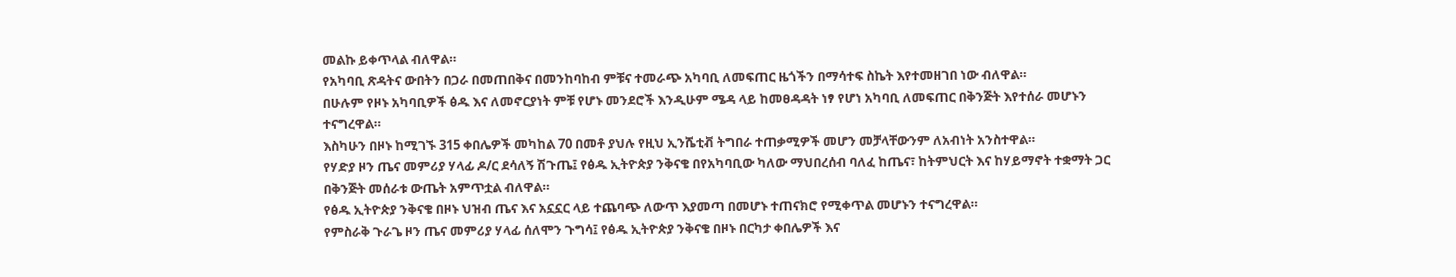መልኩ ይቀጥላል ብለዋል።
የአካባቢ ጽዳትና ውበትን በጋራ በመጠበቅና በመንከባከብ ምቹና ተመራጭ አካባቢ ለመፍጠር ዜጎችን በማሳተፍ ስኬት እየተመዘገበ ነው ብለዋል።
በሁሉም የዞኑ አካባቢዎች ፅዱ እና ለመኖርያነት ምቹ የሆኑ መንደሮች እንዲሁም ሜዳ ላይ ከመፀዳዳት ነፃ የሆነ አካባቢ ለመፍጠር በቅንጅት እየተሰራ መሆኑን ተናግረዋል።
እስካሁን በዞኑ ከሚገኙ 315 ቀበሌዎች መካከል 70 በመቶ ያህሉ የዚህ ኢንሼቲቭ ትግበራ ተጠቃሚዎች መሆን መቻላቸውንም ለአብነት አንስተዋል።
የሃድያ ዞን ጤና መምሪያ ሃላፊ ዶ/ር ደሳለኝ ሽጉጤ፤ የፅዱ ኢትዮጵያ ንቅናቄ በየአካባቢው ካለው ማህበረሰብ ባለፈ ከጤና፣ ከትምህርት እና ከሃይማኖት ተቋማት ጋር በቅንጅት መሰራቱ ውጤት አምጥቷል ብለዋል።
የፅዱ ኢትዮጵያ ንቅናቄ በዞኑ ህዝብ ጤና እና አኗኗር ላይ ተጨባጭ ለውጥ እያመጣ በመሆኑ ተጠናክሮ የሚቀጥል መሆኑን ተናግረዋል።
የምስራቅ ጉራጌ ዞን ጤና መምሪያ ሃላፊ ሰለሞን ጉግሳ፤ የፅዱ ኢትዮጵያ ንቅናቄ በዞኑ በርካታ ቀበሌዎች እና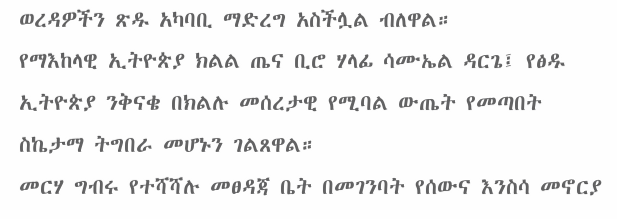ወረዳዎችን ጽዱ አካባቢ ማድረግ አስችሏል ብለዋል።
የማእከላዊ ኢትዮጵያ ክልል ጤና ቢሮ ሃላፊ ሳሙኤል ዳርጌ፤ የፅዱ ኢትዮጵያ ንቅናቄ በክልሉ መሰረታዊ የሚባል ውጤት የመጣበት ስኬታማ ትግበራ መሆኑን ገልጸዋል።
መርሃ ግብሩ የተሻሻሉ መፀዳጃ ቤት በመገንባት የሰውና እንስሳ መኖርያ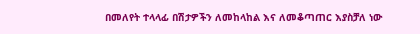በመለየት ተላላፊ በሽታዎችን ለመከላከል እና ለመቆጣጠር እያስቻለ ነው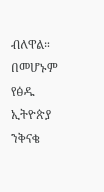ብለዋል።
በመሆኑም የፅዱ ኢትዮጵያ ንቅናቄ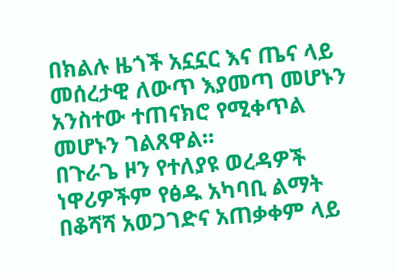በክልሉ ዜጎች አኗኗር እና ጤና ላይ መሰረታዊ ለውጥ እያመጣ መሆኑን አንስተው ተጠናክሮ የሚቀጥል መሆኑን ገልጸዋል።
በጉራጌ ዞን የተለያዩ ወረዳዎች ነዋሪዎችም የፅዱ አካባቢ ልማት በቆሻሻ አወጋገድና አጠቃቀም ላይ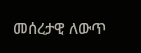መሰረታዊ ለውጥ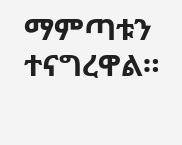ማምጣቱን ተናግረዋል።